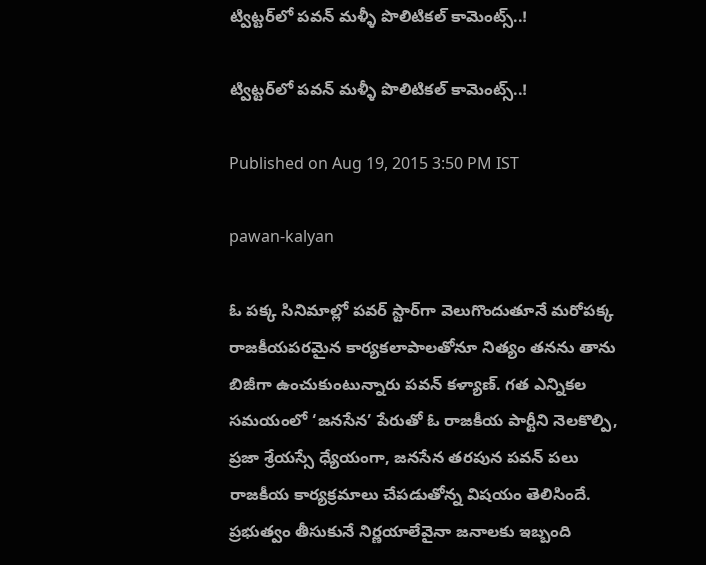ట్విట్టర్‌లో పవన్ మళ్ళీ పొలిటికల్ కామెంట్స్..!

ట్విట్టర్‌లో పవన్ మళ్ళీ పొలిటికల్ కామెంట్స్..!

Published on Aug 19, 2015 3:50 PM IST

pawan-kalyan

ఓ పక్క సినిమాల్లో పవర్ స్టార్‌గా వెలుగొందుతూనే మరోపక్క రాజకీయపరమైన కార్యకలాపాలతోనూ నిత్యం తనను తాను బిజీగా ఉంచుకుంటున్నారు పవన్ కళ్యాణ్. గత ఎన్నికల సమయంలో ‘జనసేన’ పేరుతో ఓ రాజకీయ పార్టీని నెలకొల్పి, ప్రజా శ్రేయస్సే ధ్యేయంగా, జనసేన తరపున పవన్ పలు రాజకీయ కార్యక్రమాలు చేపడుతోన్న విషయం తెలిసిందే. ప్రభుత్వం తీసుకునే నిర్ణయాలేవైనా జనాలకు ఇబ్బంది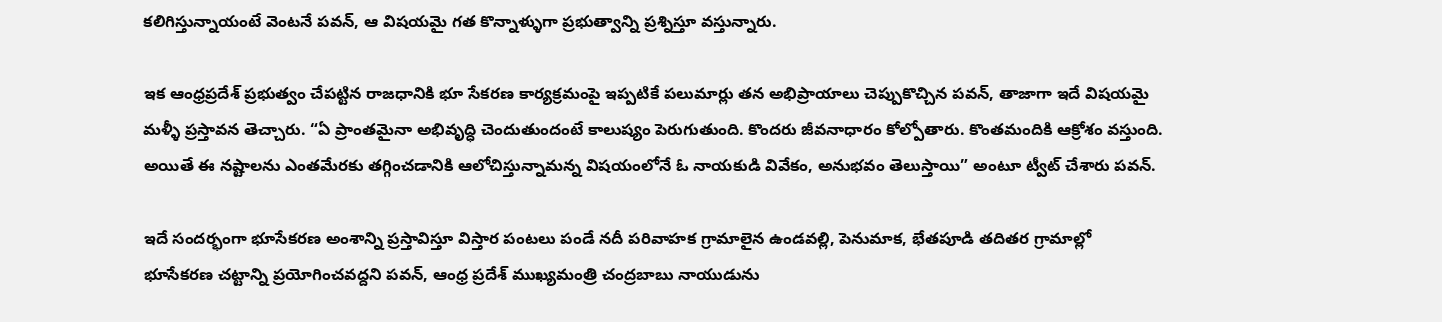కలిగిస్తున్నాయంటే వెంటనే పవన్, ఆ విషయమై గత కొన్నాళ్ళుగా ప్రభుత్వాన్ని ప్రశ్నిస్తూ వస్తున్నారు.

ఇక ఆంధ్రప్రదేశ్ ప్రభుత్వం చేపట్టిన రాజధానికి భూ సేకరణ కార్యక్రమంపై ఇప్పటికే పలుమార్లు తన అభిప్రాయాలు చెప్పుకొచ్చిన పవన్, తాజాగా ఇదే విషయమై మళ్ళీ ప్రస్తావన తెచ్చారు. “ఏ ప్రాంతమైనా అభివృద్ధి చెందుతుందంటే కాలుష్యం పెరుగుతుంది. కొందరు జీవనాధారం కోల్పోతారు. కొంతమందికి ఆక్రోశం వస్తుంది. అయితే ఈ నష్టాలను ఎంతమేరకు తగ్గించడానికి ఆలోచిస్తున్నామన్న విషయంలోనే ఓ నాయకుడి వివేకం, అనుభవం తెలుస్తాయి” అంటూ ట్వీట్ చేశారు పవన్.

ఇదే సందర్భంగా భూసేకరణ అంశాన్ని ప్రస్తావిస్తూ విస్తార పంటలు పండే నదీ పరివాహక గ్రామాలైన ఉండవల్లి, పెనుమాక, భేతపూడి తదితర గ్రామాల్లో భూసేకరణ చట్టాన్ని ప్రయోగించవద్దని పవన్, ఆంధ్ర ప్రదేశ్ ముఖ్యమంత్రి చంద్రబాబు నాయుడును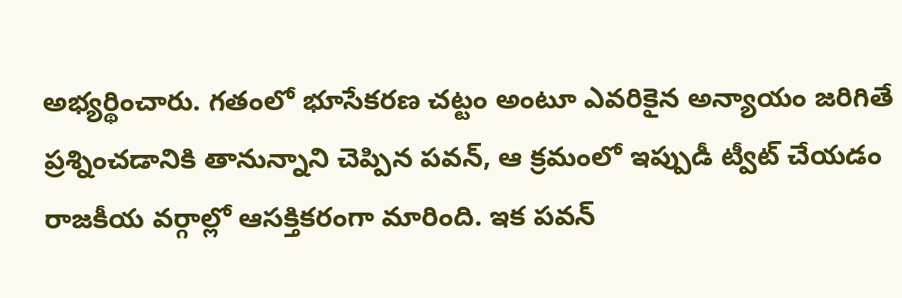అభ్యర్థించారు. గతంలో భూసేకరణ చట్టం అంటూ ఎవరికైన అన్యాయం జరిగితే ప్రశ్నించడానికి తానున్నాని చెప్పిన పవన్, ఆ క్రమంలో ఇప్పుడీ ట్వీట్ చేయడం రాజకీయ వర్గాల్లో ఆసక్తికరంగా మారింది. ఇక పవన్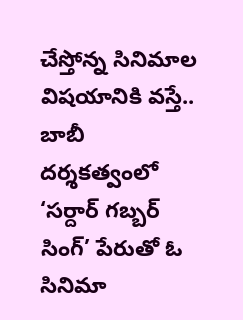చేస్తోన్న సినిమాల విషయానికి వస్తే.. బాబీ దర్శకత్వంలో ‘సర్దార్ గబ్బర్ సింగ్’ పేరుతో ఓ సినిమా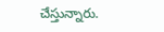చేస్తున్నారు.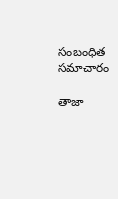సంబంధిత సమాచారం

తాజా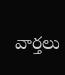వార్తలు